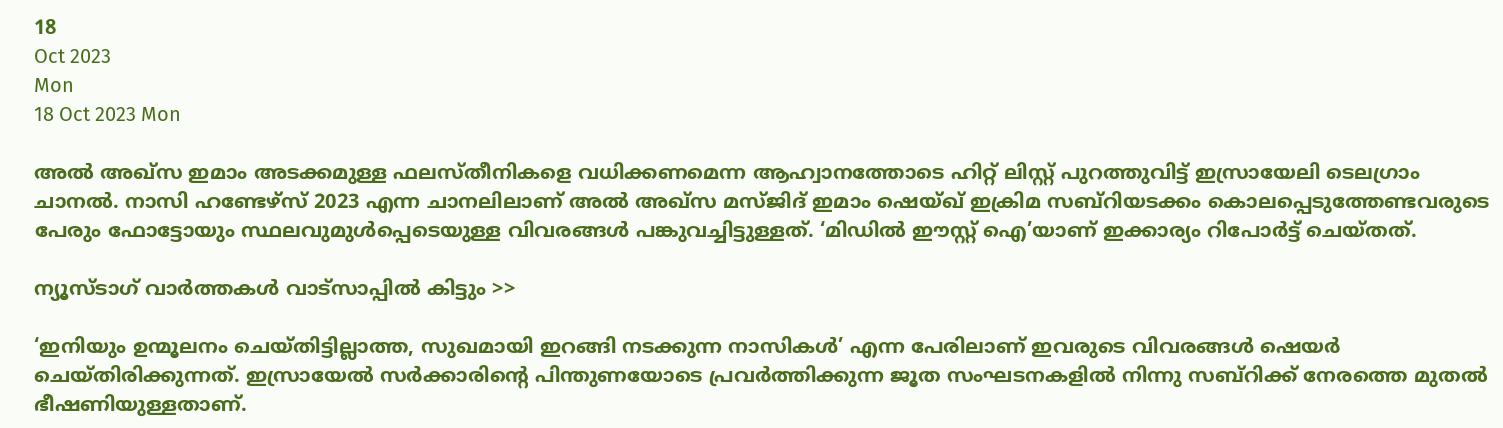18
Oct 2023
Mon
18 Oct 2023 Mon

അൽ അഖ്സ ഇമാം അടക്കമുള്ള ഫലസ്തീനികളെ വധിക്കണമെന്ന ആഹ്വാനത്തോടെ ഹിറ്റ് ലിസ്റ്റ് പുറത്തുവിട്ട് ഇസ്രായേലി ടെലഗ്രാം ചാനൽ. നാസി ഹണ്ടേഴ്സ് 2023 എന്ന ചാനലിലാണ് അൽ അഖ്‌സ മസ്ജിദ് ഇമാം ഷെയ്ഖ് ഇക്രിമ സബ്റിയടക്കം കൊലപ്പെടുത്തേണ്ടവരുടെ പേരും ഫോട്ടോയും സ്ഥലവുമുൾപ്പെടെയുള്ള വിവരങ്ങൾ പങ്കുവച്ചിട്ടുള്ളത്. ‘മിഡിൽ ഈസ്റ്റ് ഐ’യാണ് ഇക്കാര്യം റിപോർട്ട് ചെയ്തത്.

ന്യൂസ്ടാഗ് വാര്‍ത്തകള്‍ വാട്‌സാപ്പില്‍ കിട്ടും >>

‘ഇനിയും ഉന്മൂലനം ചെയ്തിട്ടില്ലാത്ത, സുഖമായി ഇറങ്ങി നടക്കുന്ന നാസികൾ’ എന്ന പേരിലാണ് ഇവരുടെ വിവരങ്ങൾ ഷെയർ ചെയ്തിരിക്കുന്നത്. ഇസ്രായേൽ സർക്കാരിന്റെ പിന്തുണയോടെ പ്രവർത്തിക്കുന്ന ജൂത സംഘടനകളിൽ നിന്നു സബ്റിക്ക് നേരത്തെ മുതൽ ഭീഷണിയുള്ളതാണ്.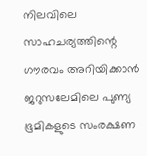നിലവിലെ സാഹചര്യത്തിന്റെ ഗൗരവം അറിയിക്കാൻ ജറുസലേമിലെ പുണ്യ ഭൂമികളുടെ സംരക്ഷണ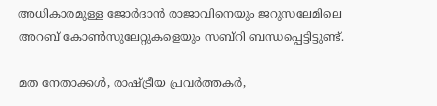അധികാരമുള്ള ജോർദാൻ രാജാവിനെയും ജറുസലേമിലെ അറബ് കോൺസുലേറ്റുകളെയും സബ്റി ബന്ധപ്പെട്ടിട്ടുണ്ട്.

മത നേതാക്കൾ, രാഷ്ട്രീയ പ്രവർത്തകർ,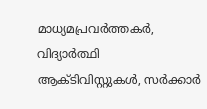മാധ്യമപ്രവർത്തകർ, വിദ്യാർത്ഥി ആക്ടിവിസ്റ്റുകൾ, സർക്കാർ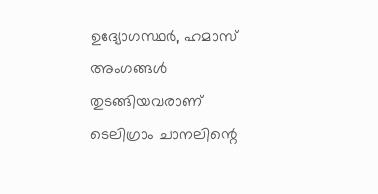ഉദ്യോഗസ്ഥർ, ഹമാസ് അംഗങ്ങൾ തുടങ്ങിയവരാണ് ടെലിഗ്രാം ചാനലിന്റെ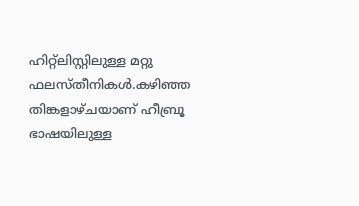ഹിറ്റ്‌ലിസ്റ്റിലുള്ള മറ്റു ഫലസ്തീനികൾ.കഴിഞ്ഞ തിങ്കളാഴ്ചയാണ് ഹീബ്രൂ ഭാഷയിലുള്ള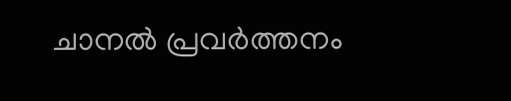ചാനൽ പ്രവർത്തനം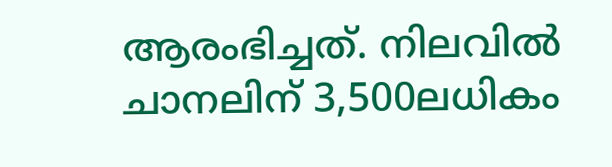ആരംഭിച്ചത്. നിലവിൽ ചാനലിന് 3,500ലധികം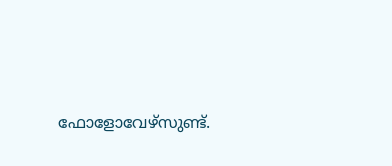ഫോളോവേഴ്സുണ്ട്.